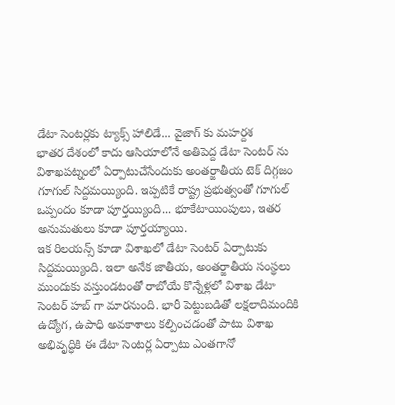డేటా సెంటర్లకు ట్యాక్స్ హాలిడే... వైజాగ్ కు మహర్దశ
భాతర దేశంలో కాదు ఆసియాలోనే అతిపెద్ద డేటా సెంటర్ ను విశాఖపట్నంలో ఏర్పాటుచేసేందుకు అంతర్జాతీయ టెక్ దిగ్గజం గూగుల్ సిద్దమయ్యింది. ఇప్పటికే రాష్ట్ర ప్రభుత్వంతో గూగుల్ ఒప్పందం కూడా పూర్తయ్యింది... భూకేటాయింపులు, ఇతర అనుమతులు కూడా పూర్తయ్యాయి.
ఇక రిలయన్స్ కూడా విశాఖలో డేటా సెంటర్ ఏర్పాటుకు సిద్దమయ్యింది. ఇలా అనేక జాతీయ, అంతర్జాతీయ సంస్థలు ముందుకు వస్తుండటంతో రాబోయే కొన్నేళ్లలో విశాఖ డేటా సెంటర్ హబ్ గా మారనుంది. భారీ పెట్టుబడితో లక్షలాదిమందికి ఉద్యోగ, ఉపాధి అవకాశాలు కల్పించడంతో పాటు విశాఖ అభివృద్ధికి ఈ డేటా సెంటర్ల ఏర్పాటు ఎంతగానో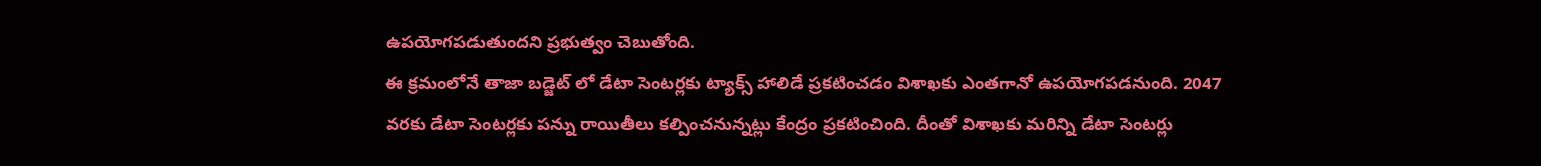ఉపయోగపడుతుందని ప్రభుత్వం చెబుతోంది.
ఈ క్రమంలోనే తాజా బడ్జెట్ లో డేటా సెంటర్లకు ట్యాక్స్ హాలిడే ప్రకటించడం విశాఖకు ఎంతగానో ఉపయోగపడనుంది. 2047 వరకు డేటా సెంటర్లకు పన్ను రాయితీలు కల్పించనున్నట్లు కేంద్రం ప్రకటించింది. దీంతో విశాఖకు మరిన్ని డేటా సెంటర్లు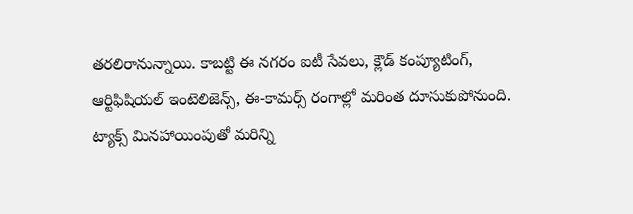తరలిరానున్నాయి. కాబట్టి ఈ నగరం ఐటీ సేవలు, క్లౌడ్ కంప్యూటింగ్, ఆర్టిఫిషియల్ ఇంటెలిజెన్స్, ఈ-కామర్స్ రంగాల్లో మరింత దూసుకుపోనుంది.
ట్యాక్స్ మినహాయింపుతో మరిన్ని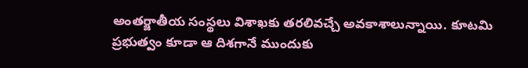అంతర్జాతీయ సంస్థలు విశాఖకు తరలివచ్చే అవకాశాలున్నాయి. కూటమి ప్రభుత్వం కూడా ఆ దిశగానే ముందుకు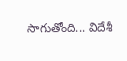సాగుతోంది... విదేశీ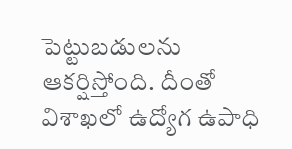పెట్టుబడులను ఆకర్షిస్తోంది. దీంతో విశాఖలో ఉద్యోగ ఉపాధి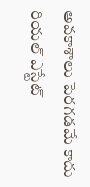అవకాశాలు పెరగడమే కాదు రియల్ ఎస్టేట్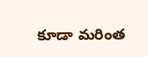కూడా మరింత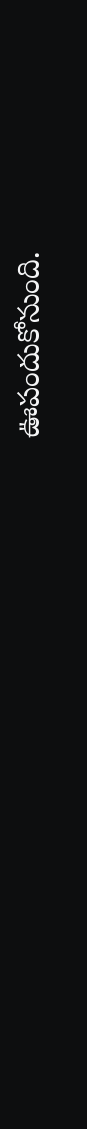ఊపందుకోనుంది.